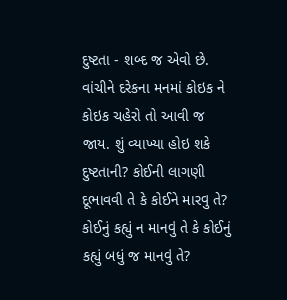દુષ્ટતા - શબ્દ જ એવો છે. વાંચીને દરેકના મનમાં કોઇક ને કોઇક ચહેરો તો આવી જ જાય. શું વ્યાખ્યા હોઇ શકે દુષ્ટતાની? કોઈની લાગણી દૂભાવવી તે કે કોઈને મારવુ તે? કોઈનું કહ્યું ન માનવું તે કે કોઈનું કહ્યું બધું જ માનવું તે?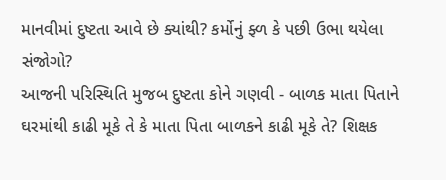માનવીમાં દુષ્ટતા આવે છે ક્યાંથી? કર્મોનું ફ્ળ કે પછી ઉભા થયેલા સંજોગો?
આજની પરિસ્થિતિ મુજબ દુષ્ટતા કોને ગણવી - બાળક માતા પિતાને ઘરમાંથી કાઢી મૂકે તે કે માતા પિતા બાળકને કાઢી મૂકે તે? શિક્ષક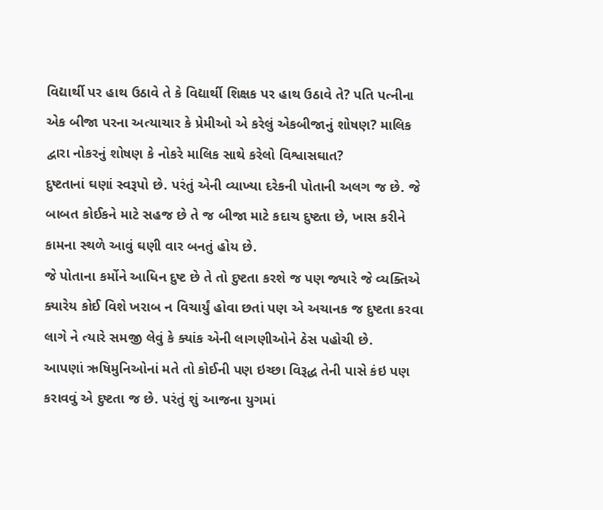વિદ્યાર્થી પર હાથ ઉઠાવે તે કે વિદ્યાર્થી શિક્ષક પર હાથ ઉઠાવે તે? પતિ પત્નીના એક બીજા પરના અત્યાચાર કે પ્રેમીઓ એ કરેલું એકબીજાનું શોષણ? માલિક દ્વારા નોકરનું શોષણ કે નોકરે માલિક સાથે કરેલો વિશ્વાસઘાત?
દુષ્ટતાનાં ઘણાં સ્વરૂપો છે. પરંતું એની વ્યાખ્યા દરેકની પોતાની અલગ જ છે. જે બાબત કોઈકને માટે સહજ છે તે જ બીજા માટે કદાચ દુષ્ટતા છે, ખાસ કરીને કામના સ્થળે આવું ઘણી વાર બનતું હોય છે.
જે પોતાના કર્મોને આધિન દુષ્ટ છે તે તો દુષ્ટતા કરશે જ પણ જ્યારે જે વ્યક્તિએ ક્યારેય કોઈ વિશે ખરાબ ન વિચાર્યું હોવા છતાં પણ એ અચાનક જ દુષ્ટતા કરવા લાગે ને ત્યારે સમજી લેવું કે ક્યાંક એની લાગણીઓને ઠેસ પહોચી છે.
આપણાં ઋષિમુનિઓનાં મતે તો કોઈની પણ ઇચ્છા વિરૂદ્ધ તેની પાસે કંઇ પણ કરાવવું એ દુષ્ટતા જ છે. પરંતું શું આજના યુગમાં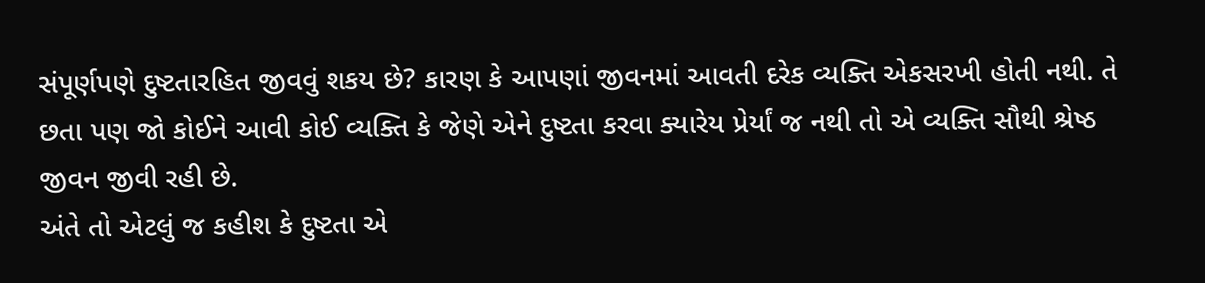સંપૂર્ણપણે દુષ્ટતારહિત જીવવું શકય છે? કારણ કે આપણાં જીવનમાં આવતી દરેક વ્યક્તિ એકસરખી હોતી નથી. તે છતા પણ જો કોઈને આવી કોઈ વ્યક્તિ કે જેણે એને દુષ્ટતા કરવા ક્યારેય પ્રેર્યાં જ નથી તો એ વ્યક્તિ સૌથી શ્રેષ્ઠ જીવન જીવી રહી છે.
અંતે તો એટલું જ કહીશ કે દુષ્ટતા એ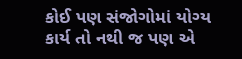કોઈ પણ સંજોગોમાં યોગ્ય કાર્ય તો નથી જ પણ એ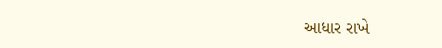આધાર રાખે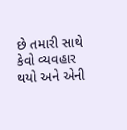છે તમારી સાથે કેવો વ્યવહાર થયો અને એની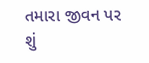તમારા જીવન પર શું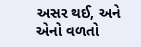અસર થઈ, અને એનો વળતો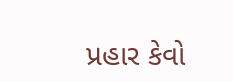પ્રહાર કેવો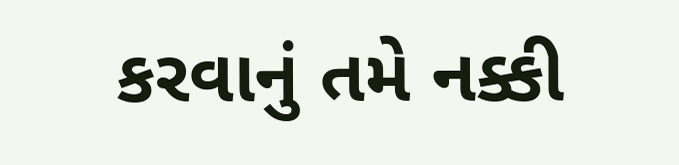કરવાનું તમે નક્કી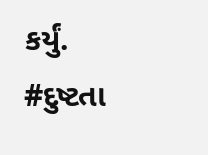કર્યું.
#દુષ્ટતા